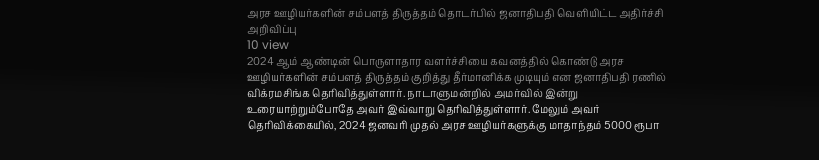அரச ஊழியர்களின் சம்பளத் திருத்தம் தொடர்பில் ஜனாதிபதி வெளியிட்ட அதிர்ச்சி அறிவிப்பு
10 view
2024 ஆம் ஆண்டின் பொருளாதார வளர்ச்சியை கவனத்தில் கொண்டு அரச ஊழியர்களின் சம்பளத் திருத்தம் குறித்து தீர்மானிக்க முடியும் என ஜனாதிபதி ரணில் விக்ரமசிங்க தெரிவித்துள்ளார். நாடாளுமன்றில் அமர்வில் இன்று உரையாற்றும்போதே அவர் இவ்வாறு தெரிவித்துள்ளார். மேலும் அவர் தெரிவிக்கையில், 2024 ஜனவரி முதல் அரச ஊழியர்களுக்கு மாதாந்தம் 5000 ரூபா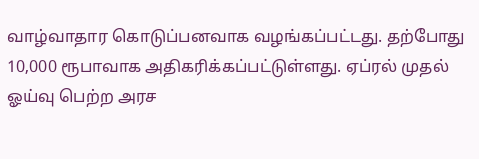வாழ்வாதார கொடுப்பனவாக வழங்கப்பட்டது. தற்போது 10,000 ரூபாவாக அதிகரிக்கப்பட்டுள்ளது. ஏப்ரல் முதல் ஓய்வு பெற்ற அரச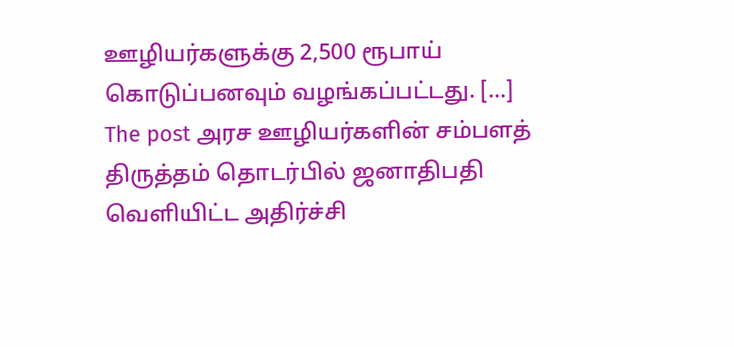ஊழியர்களுக்கு 2,500 ரூபாய் கொடுப்பனவும் வழங்கப்பட்டது. […]
The post அரச ஊழியர்களின் சம்பளத் திருத்தம் தொடர்பில் ஜனாதிபதி வெளியிட்ட அதிர்ச்சி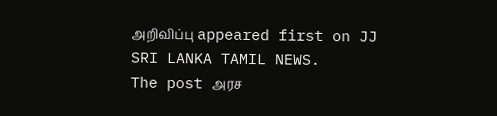அறிவிப்பு appeared first on JJ SRI LANKA TAMIL NEWS.
The post அரச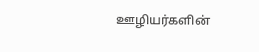ஊழியர்களின்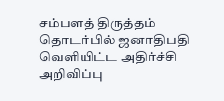சம்பளத் திருத்தம் தொடர்பில் ஜனாதிபதி வெளியிட்ட அதிர்ச்சி அறிவிப்பு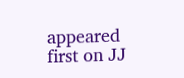appeared first on JJ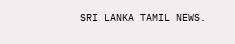SRI LANKA TAMIL NEWS.